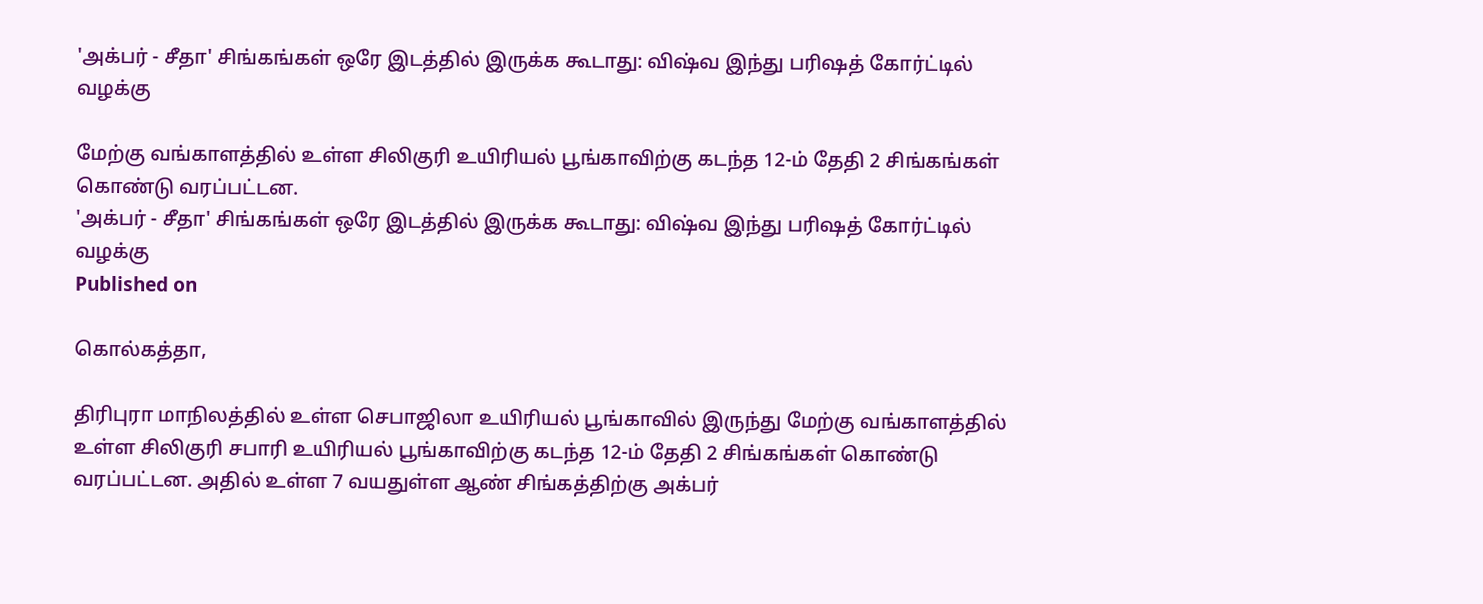'அக்பர் - சீதா' சிங்கங்கள் ஒரே இடத்தில் இருக்க கூடாது: விஷ்வ இந்து பரிஷத் கோர்ட்டில் வழக்கு

மேற்கு வங்காளத்தில் உள்ள சிலிகுரி உயிரியல் பூங்காவிற்கு கடந்த 12-ம் தேதி 2 சிங்கங்கள் கொண்டு வரப்பட்டன.
'அக்பர் - சீதா' சிங்கங்கள் ஒரே இடத்தில் இருக்க கூடாது: விஷ்வ இந்து பரிஷத் கோர்ட்டில் வழக்கு
Published on

கொல்கத்தா,

திரிபுரா மாநிலத்தில் உள்ள செபாஜிலா உயிரியல் பூங்காவில் இருந்து மேற்கு வங்காளத்தில் உள்ள சிலிகுரி சபாரி உயிரியல் பூங்காவிற்கு கடந்த 12-ம் தேதி 2 சிங்கங்கள் கொண்டு வரப்பட்டன. அதில் உள்ள 7 வயதுள்ள ஆண் சிங்கத்திற்கு அக்பர்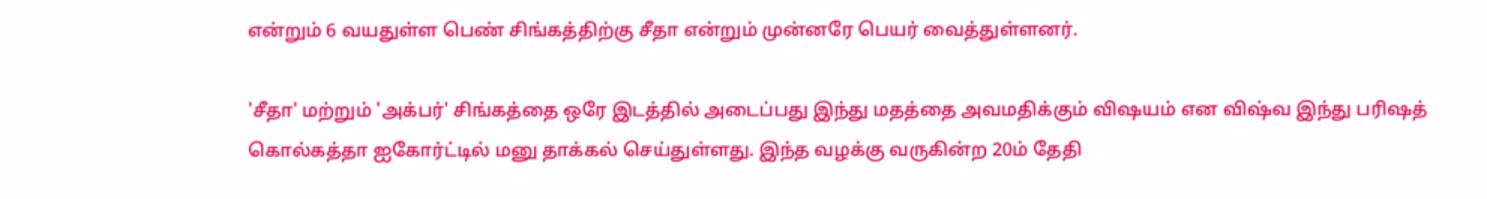என்றும் 6 வயதுள்ள பெண் சிங்கத்திற்கு சீதா என்றும் முன்னரே பெயர் வைத்துள்ளனர்.

'சீதா' மற்றும் 'அக்பர்' சிங்கத்தை ஒரே இடத்தில் அடைப்பது இந்து மதத்தை அவமதிக்கும் விஷயம் என விஷ்வ இந்து பரிஷத் கொல்கத்தா ஐகோர்ட்டில் மனு தாக்கல் செய்துள்ளது. இந்த வழக்கு வருகின்ற 20ம் தேதி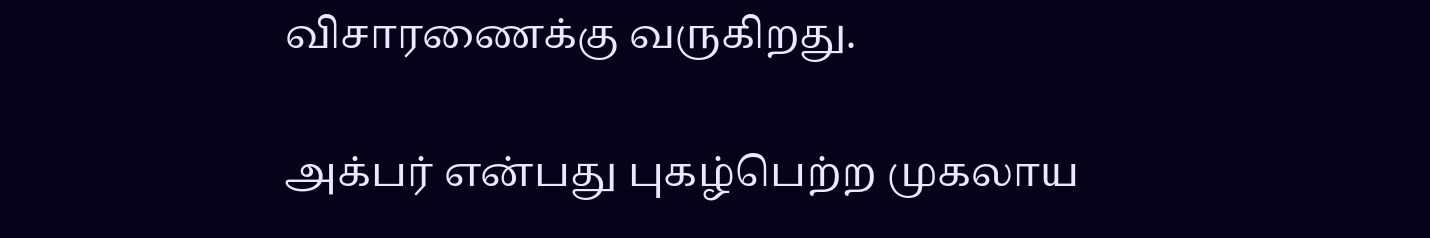விசாரணைக்கு வருகிறது.

அக்பர் என்பது புகழ்பெற்ற முகலாய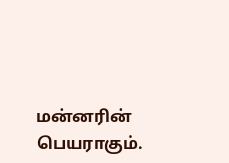மன்னரின் பெயராகும்.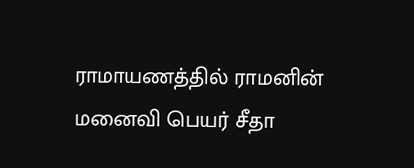ராமாயணத்தில் ராமனின் மனைவி பெயர் சீதா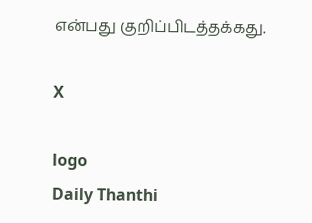என்பது குறிப்பிடத்தக்கது.

X

logo
Daily Thanthi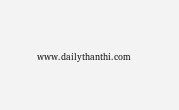www.dailythanthi.com